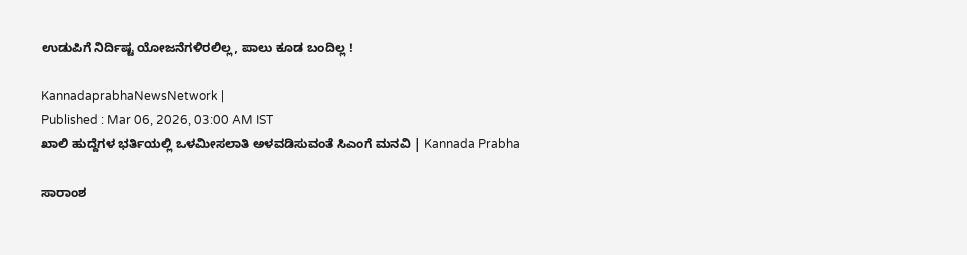ಉಡುಪಿಗೆ ನಿರ್ದಿಷ್ಟ ಯೋಜನೆಗಳಿರಲಿಲ್ಲ, ಪಾಲು ಕೂಡ ಬಂದಿಲ್ಲ !

KannadaprabhaNewsNetwork |
Published : Mar 06, 2026, 03:00 AM IST
ಖಾಲಿ ಹುದ್ದೆಗಳ ಭರ್ತಿಯಲ್ಲಿ ಒಳಮೀಸಲಾತಿ ಅಳವಡಿಸುವಂತೆ ಸಿಎಂಗೆ ಮನವಿ | Kannada Prabha

ಸಾರಾಂಶ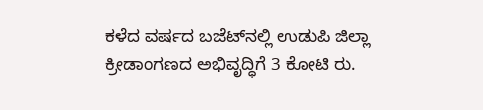ಕಳೆದ ವರ್ಷದ ಬಜೆಟ್‌ನಲ್ಲಿ ಉಡುಪಿ ಜಿಲ್ಲಾ ಕ್ರೀಡಾಂಗಣದ ಅಭಿವೃದ್ಧಿಗೆ 3 ಕೋಟಿ ರು.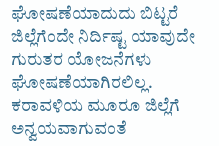ಘೋಷಣೆಯಾದುದು ಬಿಟ್ಟರೆ ಜಿಲ್ಲೆಗೆಂದೇ ನಿರ್ದಿಷ್ಟ ಯಾವುದೇ ಗುರುತರ ಯೋಜನೆಗಳು ಘೋಷಣೆಯಾಗಿರಲಿಲ್ಲ. ಕರಾವಳಿಯ ಮೂರೂ ಜಿಲ್ಲೆಗೆ ಅನ್ವಯವಾಗುವಂತೆ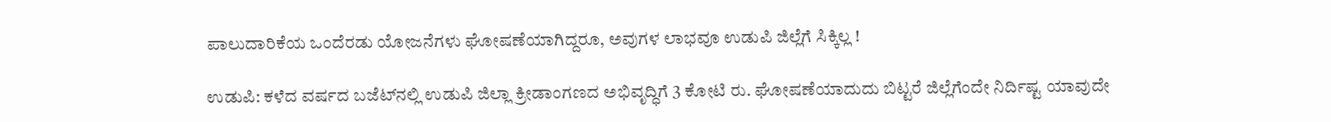ಪಾಲುದಾರಿಕೆಯ ಒಂದೆರಡು ಯೋಜನೆಗಳು ಘೋಷಣೆಯಾಗಿದ್ದರೂ, ಅವುಗಳ‍‍ ಲಾಭವೂ ಉಡುಪಿ ಜಿಲ್ಲೆಗೆ ಸಿಕ್ಕಿಲ್ಲ !

ಉಡುಪಿ: ಕಳೆದ ವರ್ಷದ ಬಜೆಟ್‌ನಲ್ಲಿ ಉಡುಪಿ ಜಿಲ್ಲಾ ಕ್ರೀಡಾಂಗಣದ ಅಭಿವೃದ್ಧಿಗೆ 3 ಕೋಟಿ ರು. ಘೋಷಣೆಯಾದುದು ಬಿಟ್ಟರೆ ಜಿಲ್ಲೆಗೆಂದೇ ನಿರ್ದಿಷ್ಟ ಯಾವುದೇ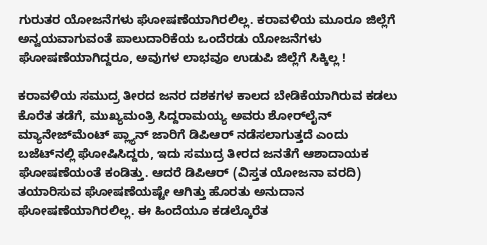ಗುರುತರ ಯೋಜನೆಗಳು ಘೋಷಣೆಯಾಗಿರಲಿಲ್ಲ. ಕರಾವಳಿಯ ಮೂರೂ ಜಿಲ್ಲೆಗೆ ಅನ್ವಯವಾಗುವಂತೆ ಪಾಲುದಾರಿಕೆಯ ಒಂದೆರಡು ಯೋಜನೆಗಳು ಘೋಷಣೆಯಾಗಿದ್ದರೂ, ಅವುಗಳ‍‍ ಲಾಭವೂ ಉಡುಪಿ ಜಿಲ್ಲೆಗೆ ಸಿಕ್ಕಿಲ್ಲ !

ಕರಾವಳಿಯ ಸಮುದ್ರ ತೀರದ ಜನರ ದಶಕಗಳ ಕಾಲದ ಬೇಡಿಕೆಯಾಗಿರುವ ಕಡಲು ಕೊರೆತ ತಡೆಗೆ, ಮುಖ್ಯಮಂತ್ರಿ ಸಿದ್ದರಾಮಯ್ಯ ಅವರು ಶೋರ್‌ಲೈನ್‌ ಮ್ಯಾನೇಜ್‌ಮೆಂಟ್ ಪ್ಲ್ಯಾನ್‌ ಜಾರಿಗೆ ಡಿಪಿಆರ್‌ ನಡೆಸಲಾಗುತ್ತದೆ ಎಂದು ಬಜೆಟ್‌ನಲ್ಲಿ ಘೋಷಿಸಿದ್ದರು, ಇದು ಸಮುದ್ರ ತೀರದ ಜನತೆಗೆ ಆಶಾದಾಯಕ ಘೋಷಣೆಯಂತೆ ಕಂಡಿತ್ತು. ಆದರೆ ಡಿಪಿಆರ್‌ (ವಿಸ್ತತ ಯೋಜನಾ ವರದಿ) ತಯಾರಿಸುವ ಘೋಷಣೆಯಷ್ಟೇ ಆಗಿತ್ತು ಹೊರತು ಅನುದಾನ ಘೋಷಣೆಯಾಗಿರಲಿಲ್ಲ. ಈ ಹಿಂದೆಯೂ ಕಡಲ್ಕೊರೆತ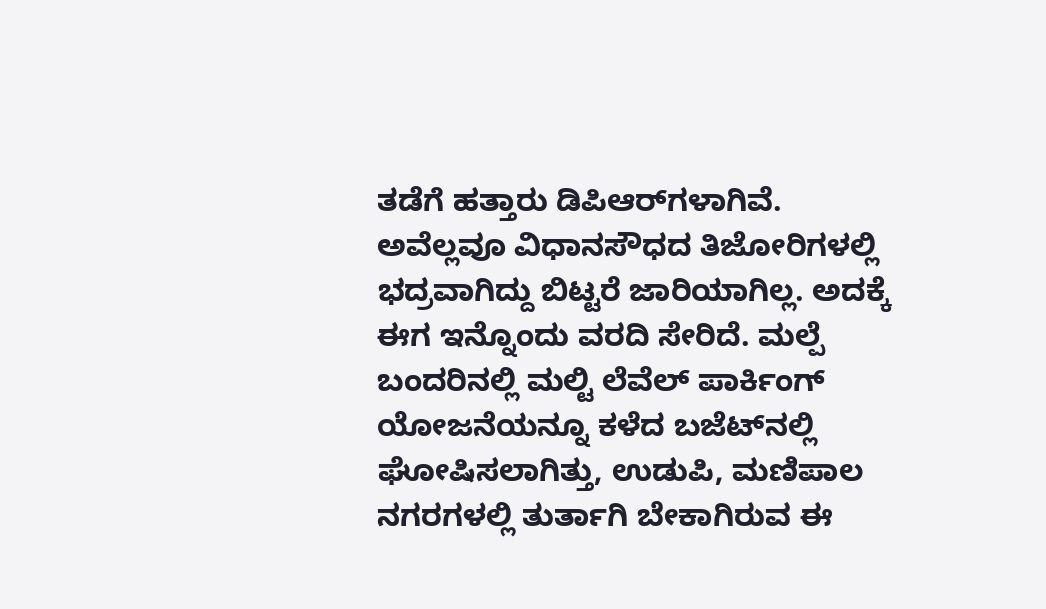ತಡೆಗೆ ಹತ್ತಾರು ಡಿಪಿಆರ್‌ಗಳಾಗಿವೆ. ಅವೆಲ್ಲವೂ ವಿಧಾನಸೌಧದ ತಿಜೋರಿಗಳಲ್ಲಿ ಭದ್ರವಾಗಿದ್ದು ಬಿಟ್ಟರೆ ಜಾರಿಯಾಗಿಲ್ಲ. ಅದಕ್ಕೆ ಈಗ ಇನ್ನೊಂದು ವರದಿ ಸೇರಿದೆ. ಮಲ್ಪೆ ಬಂದರಿನಲ್ಲಿ ಮಲ್ಟಿ ಲೆವೆಲ್ ಪಾರ್ಕಿಂಗ್ ಯೋಜನೆಯನ್ನೂ ಕಳೆದ ಬಜೆಟ್‌ನಲ್ಲಿ ಘೋಷಿಸಲಾಗಿತ್ತು, ಉಡುಪಿ, ಮಣಿಪಾಲ ನಗರಗಳಲ್ಲಿ ತುರ್ತಾಗಿ ಬೇಕಾಗಿರುವ ಈ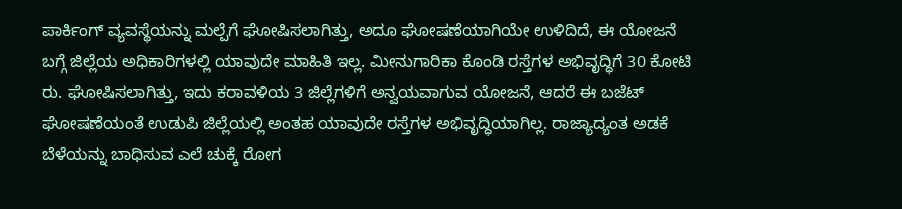ಪಾರ್ಕಿಂಗ್ ವ್ಯವಸ್ಥೆಯನ್ನು ಮಲ್ಪೆಗೆ ಘೋಷಿಸಲಾಗಿತ್ತು, ಅದೂ ಘೋಷಣೆಯಾಗಿಯೇ ಉಳಿದಿದೆ, ಈ ಯೋಜನೆ ಬಗ್ಗೆ ಜಿಲ್ಲೆಯ ಅಧಿಕಾರಿಗಳಲ್ಲಿ ಯಾವುದೇ ಮಾಹಿತಿ ಇಲ್ಲ. ಮೀನುಗಾರಿಕಾ ಕೊಂಡಿ ರಸ್ತೆಗಳ ಅಭಿವೃದ್ಧಿಗೆ 30 ಕೋಟಿ ರು. ಘೋಷಿಸಲಾಗಿತ್ತು, ಇದು ಕರಾವಳಿಯ 3 ಜಿಲ್ಲೆಗಳಿಗೆ ಅನ್ವಯವಾಗುವ ಯೋಜನೆ, ಆದರೆ ಈ ಬಜೆಟ್‌ ಘೋಷಣೆಯಂತೆ ಉಡುಪಿ ಜಿಲ್ಲೆಯಲ್ಲಿ ಅಂತಹ ಯಾವುದೇ ರಸ್ತೆಗಳ ಅಭಿವೃದ್ಧಿಯಾಗಿಲ್ಲ. ರಾಜ್ಯಾದ್ಯಂತ ಅಡಕೆ ಬೆಳೆಯನ್ನು ಬಾಧಿಸುವ ಎಲೆ ಚುಕ್ಕೆ ರೋಗ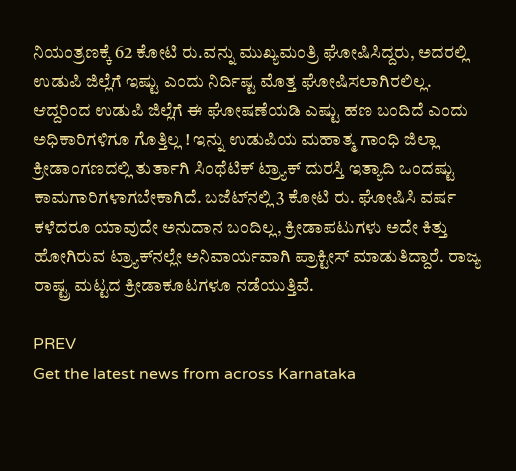ನಿಯಂತ್ರಣಕ್ಕೆ 62 ಕೋಟಿ ರು.ವನ್ನು ಮುಖ್ಯಮಂತ್ರಿ ಘೋಷಿಸಿದ್ದರು, ಅದರಲ್ಲಿ ಉಡುಪಿ ಜಿಲ್ಲೆಗೆ ಇಷ್ಟು ಎಂದು ನಿರ್ದಿಷ್ಟ ಮೊತ್ತ ಘೋಷಿಸಲಾಗಿರಲಿಲ್ಲ. ಆದ್ದರಿಂದ ಉಡುಪಿ ಜಿಲ್ಲೆಗೆ ಈ ಘೋಷಣೆಯಡಿ ಎಷ್ಟು ಹಣ ಬಂದಿದೆ ಎಂದು ಅಧಿಕಾರಿಗಳಿಗೂ ಗೊತ್ತಿಲ್ಲ ! ಇನ್ನು ಉಡುಪಿಯ ಮಹಾತ್ಮ ಗಾಂಧಿ ಜಿಲ್ಲಾ ಕ್ರೀಡಾಂಗಣದಲ್ಲಿ ತುರ್ತಾಗಿ ಸಿಂಥೆಟಿಕ್ ಟ್ರ್ಯಾಕ್ ದುರಸ್ತಿ ಇತ್ಯಾದಿ ಒಂದಷ್ಟು ಕಾಮಗಾರಿಗಳಾಗಬೇಕಾಗಿದೆ. ಬಜೆಟ್‌ನಲ್ಲಿ 3 ಕೋಟಿ ರು. ಘೋಷಿಸಿ ವರ್ಷ ಕಳೆದರೂ ಯಾವುದೇ ಅನುದಾನ ಬಂದಿಲ್ಲ, ಕ್ರೀಡಾಪಟುಗಳು ಅದೇ ಕಿತ್ತು ಹೋಗಿರುವ ಟ್ರ್ಯಾಕ್‌ನಲ್ಲೇ ಅನಿವಾರ್ಯವಾಗಿ ಪ್ರಾಕ್ಟೀಸ್ ಮಾಡುತಿದ್ದಾರೆ. ರಾಜ್ಯ ರಾಷ್ಟ್ರ ಮಟ್ಟದ ಕ್ರೀಡಾಕೂಟಗಳೂ ನಡೆಯುತ್ತಿವೆ.

PREV
Get the latest news from across Karnataka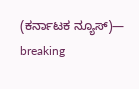(ಕರ್ನಾಟಕ ನ್ಯೂಸ್)— breaking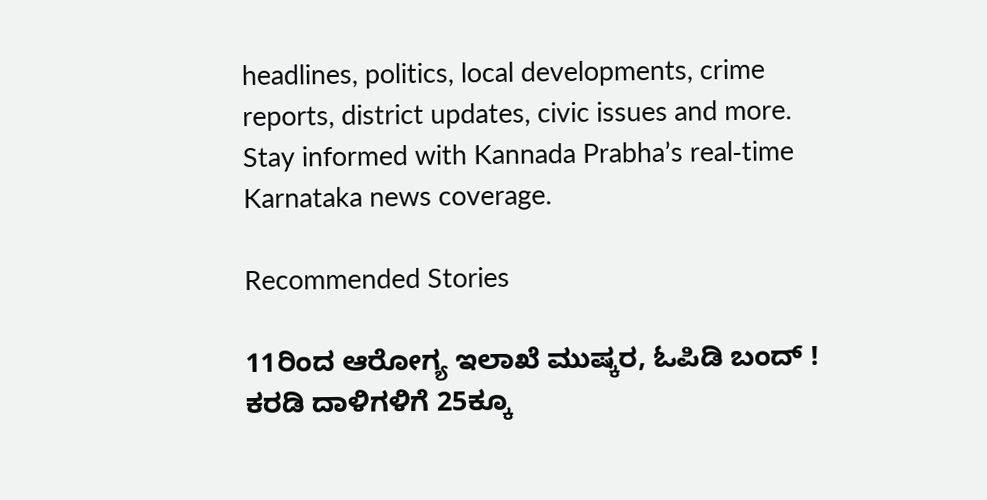headlines, politics, local developments, crime reports, district updates, civic issues and more. Stay informed with Kannada Prabha’s real‑time Karnataka news coverage.

Recommended Stories

11ರಿಂದ ಆರೋಗ್ಯ ಇಲಾಖೆ ಮುಷ್ಕರ, ಓಪಿಡಿ ಬಂದ್ !
ಕರಡಿ ದಾಳಿಗಳಿಗೆ 25ಕ್ಕೂ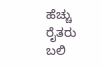ಹೆಚ್ಚು ರೈತರು ಬಲಿ